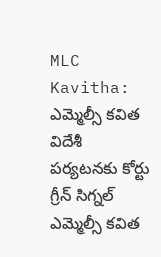MLC Kavitha: ఎమ్మెల్సీ కవిత విదేశీ పర్యటనకు కోర్టు గ్రీన్ సిగ్నల్
ఎమ్మెల్సీ కవిత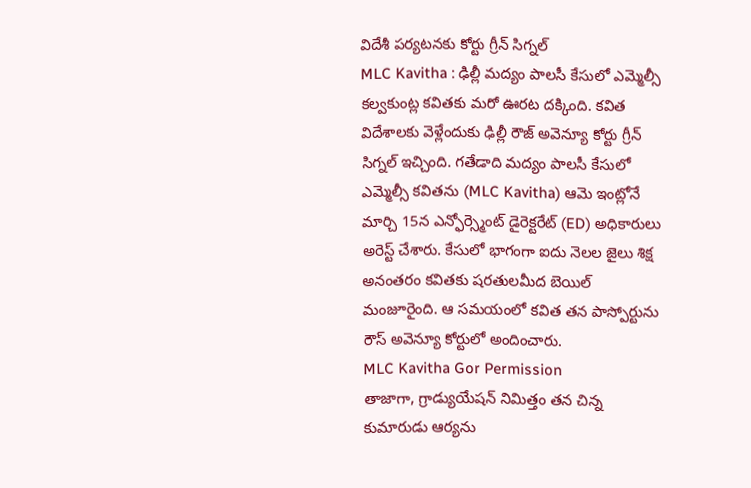విదేశీ పర్యటనకు కోర్టు గ్రీన్ సిగ్నల్
MLC Kavitha : ఢిల్లీ మద్యం పాలసీ కేసులో ఎమ్మెల్సీ కల్వకుంట్ల కవితకు మరో ఊరట దక్కింది. కవిత విదేశాలకు వెళ్లేందుకు ఢిల్లీ రౌజ్ అవెన్యూ కోర్టు గ్రీన్ సిగ్నల్ ఇచ్చింది. గతేడాది మద్యం పాలసీ కేసులో ఎమ్మెల్సీ కవితను (MLC Kavitha) ఆమె ఇంట్లోనే మార్చి 15న ఎన్ఫోర్స్మెంట్ డైరెక్టరేట్ (ED) అధికారులు అరెస్ట్ చేశారు. కేసులో భాగంగా ఐదు నెలల జైలు శిక్ష అనంతరం కవితకు షరతులమీద బెయిల్ మంజూరైంది. ఆ సమయంలో కవిత తన పాస్పోర్టును రౌస్ అవెన్యూ కోర్టులో అందించారు.
MLC Kavitha Gor Permission
తాజాగా, గ్రాడ్యుయేషన్ నిమిత్తం తన చిన్న కుమారుడు ఆర్యను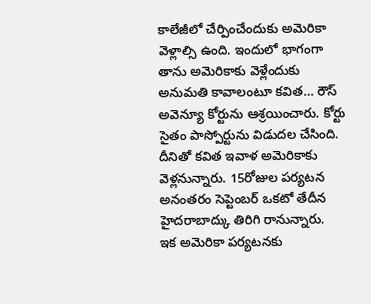కాలేజీలో చేర్పించేందుకు అమెరికా వెళ్లాల్సి ఉంది. ఇందులో భాగంగా తాను అమెరికాకు వెళ్లేందుకు అనుమతి కావాలంటూ కవిత… రౌస్ అవెన్యూ కోర్టును ఆశ్రయించారు. కోర్టు సైతం పాస్పోర్టును విడుదల చేసింది. దీనితో కవిత ఇవాళ అమెరికాకు వెళ్లనున్నారు. 15రోజుల పర్యటన అనంతరం సెప్టెంబర్ ఒకటో తేదీన హైదరాబాద్కు తిరిగి రానున్నారు.
ఇక అమెరికా పర్యటనకు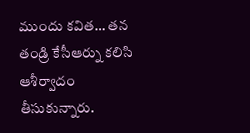ముందు కవిత… తన తండ్రి కేసీఆర్ను కలిసి ఆశీర్వాదం తీసుకున్నారు.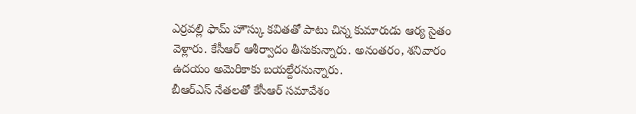ఎర్రవల్లి ఫామ్ హౌస్కు కవితతో పాటు చిన్న కుమారుడు ఆర్య సైతం వెళ్లారు. కేసీఆర్ ఆశీర్వాదం తీసుకున్నారు. అనంతరం, శనివారం ఉదయం అమెరికాకు బయల్దేరనున్నారు.
బీఆర్ఎస్ నేతలతో కేసీఆర్ సమావేశం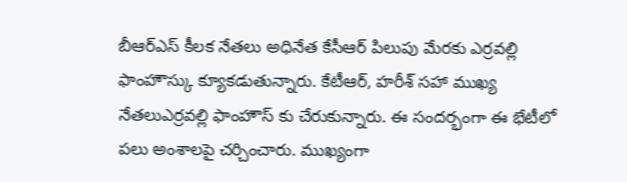బీఆర్ఎస్ కీలక నేతలు అధినేత కేసీఆర్ పిలుపు మేరకు ఎర్రవల్లి ఫాంహౌస్కు క్యూకడుతున్నారు. కేటీఆర్, హరీశ్ సహా ముఖ్య నేతలుఎర్రవల్లి ఫాంహౌస్ కు చేరుకున్నారు. ఈ సందర్భంగా ఈ భేటీలో పలు అంశాలపై చర్చించారు. ముఖ్యంగా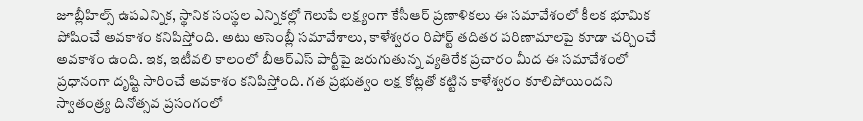జూబ్లీహిల్స్ ఉపఎన్నిక, స్థానిక సంస్థల ఎన్నికల్లో గెలుపే లక్ష్యంగా కేసీఆర్ ప్రణాళికలు ఈ సమావేశంలో కీలక భూమిక పోషించే అవకాశం కనిపిస్తోంది. అటు అసెంబ్లీ సమావేశాలు, కాళేశ్వరం రిపోర్ట్ తదితర పరిణామాలపై కూడా చర్చించే అవకాశం ఉంది. ఇక, ఇటీవలి కాలంలో బీఆర్ఎస్ పార్టీపై జరుగుతున్న వ్యతిరేక ప్రచారం మీద ఈ సమావేశంలో ప్రధానంగా దృష్టి సారించే అవకాశం కనిపిస్తోంది. గత ప్రభుత్వం లక్ష కోట్లతో కట్టిన కాళేశ్వరం కూలిపోయిందని స్వాతంత్ర్య దినోత్సవ ప్రసంగంలో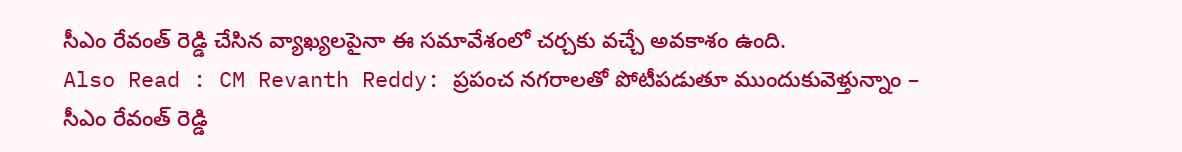సీఎం రేవంత్ రెడ్డి చేసిన వ్యాఖ్యలపైనా ఈ సమావేశంలో చర్చకు వచ్చే అవకాశం ఉంది.
Also Read : CM Revanth Reddy: ప్రపంచ నగరాలతో పోటీపడుతూ ముందుకువెళ్తున్నాం – సీఎం రేవంత్ రెడ్డి